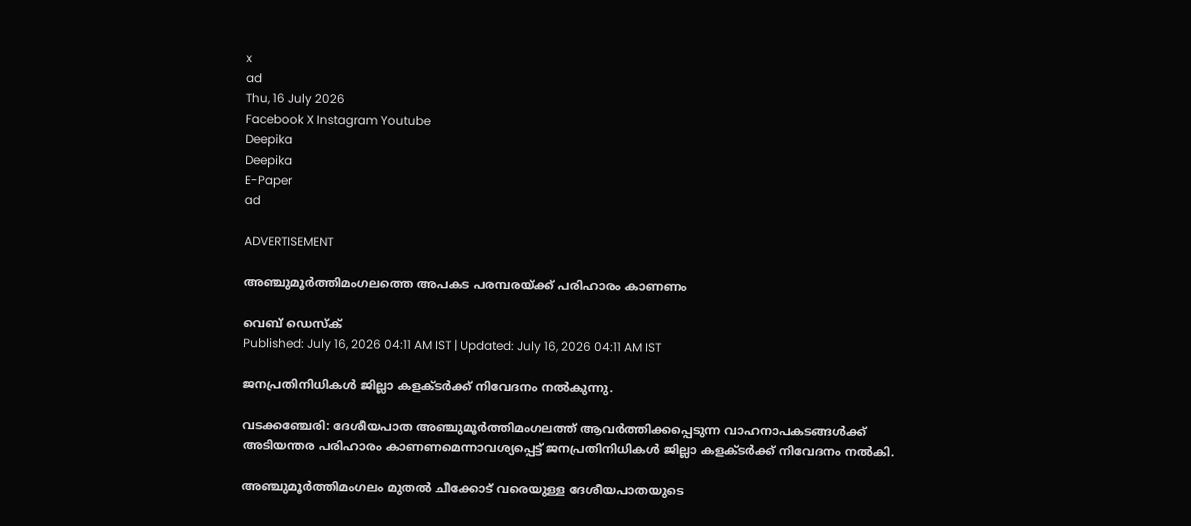x
ad
Thu, 16 July 2026
Facebook X Instagram Youtube
Deepika
Deepika
E-Paper
ad

ADVERTISEMENT

അഞ്ചുമൂർത്തിമംഗലത്തെ അപകട പരമ്പരയ്ക്ക് പരിഹാരം കാണണം

വെബ് ഡെസ്ക്
Published: July 16, 2026 04:11 AM IST | Updated: July 16, 2026 04:11 AM IST

ജനപ്രതിനിധികൾ ജില്ലാ കളക്ടർക്ക് നിവേദനം നൽകുന്നു.

വടക്കഞ്ചേരി: ദേശീയപാത അഞ്ചുമൂർത്തിമംഗലത്ത് ആവർത്തിക്കപ്പെടുന്ന വാഹനാപകടങ്ങൾക്ക് അടിയന്തര പരിഹാരം കാണണമെന്നാവശ്യപ്പെട്ട് ജനപ്രതിനിധികൾ ജില്ലാ കളക്ടർക്ക് നിവേദനം നൽകി.

അഞ്ചുമൂർത്തിമംഗലം മുതൽ ചീക്കോട് വരെയുള്ള ദേശീയപാതയുടെ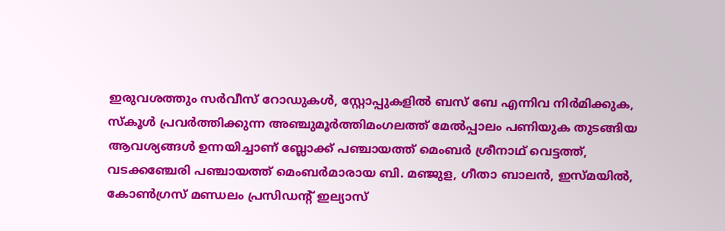ഇരുവശത്തും സർവീസ് റോഡുകൾ, സ്റ്റോപ്പുകളിൽ ബസ് ബേ എന്നിവ നിർമിക്കുക, സ്കൂൾ പ്രവർത്തിക്കുന്ന അഞ്ചുമൂർത്തിമംഗലത്ത് മേൽപ്പാലം പണിയുക തുടങ്ങിയ ആവശ്യങ്ങൾ ഉന്നയിച്ചാണ് ബ്ലോക്ക് പഞ്ചായത്ത് മെംബർ ശ്രീനാഥ് വെട്ടത്ത്, വടക്കഞ്ചേരി പഞ്ചായത്ത് മെംബർമാരായ ബി. മഞ്ജുള, ഗീതാ ബാലൻ, ഇസ്മയിൽ, കോൺഗ്രസ് മണ്ഡലം പ്രസിഡന്‍റ് ഇല്യാസ്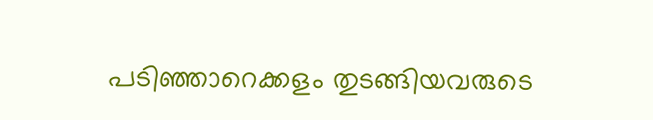പടിഞ്ഞാറെക്കളം തുടങ്ങിയവരുടെ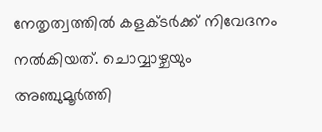നേതൃത്വത്തിൽ കളക്ടർക്ക് നിവേദനം നൽകിയത്. ചൊവ്വാഴ്ചയും അഞ്ചുമൂർത്തി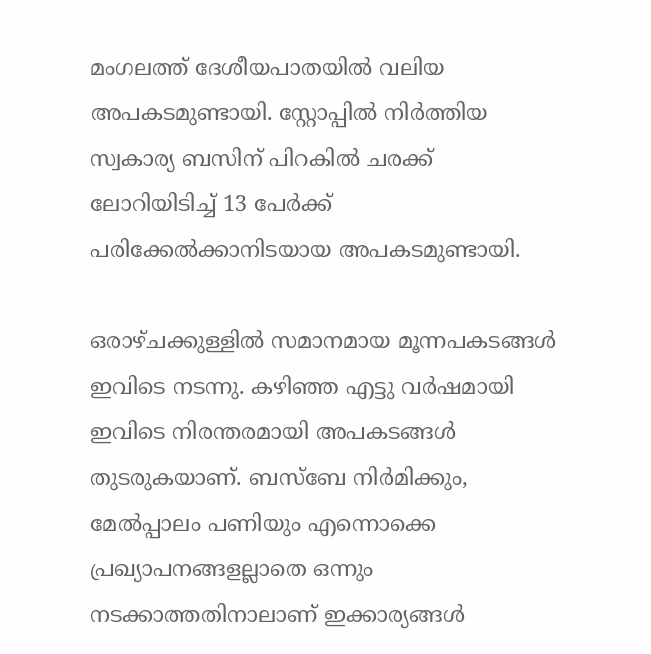മംഗലത്ത് ദേശീയപാതയിൽ വലിയ അപകടമുണ്ടായി. സ്റ്റോപ്പിൽ നിർത്തിയ സ്വകാര്യ ബസിന് പിറകിൽ ചരക്ക് ലോറിയിടിച്ച് 13 പേർക്ക് പരിക്കേൽക്കാനിടയായ അപകടമുണ്ടായി.

ഒരാഴ്ചക്കുള്ളിൽ സമാനമായ മൂന്നപകടങ്ങൾ ഇവിടെ നടന്നു. കഴിഞ്ഞ എട്ടു വർഷമായി ഇവിടെ നിരന്തരമായി അപകടങ്ങൾ തുടരുകയാണ്. ബസ്ബേ നിർമിക്കും, മേൽപ്പാലം പണിയും എന്നൊക്കെ പ്രഖ്യാപനങ്ങളല്ലാതെ ഒന്നും നടക്കാത്തതിനാലാണ് ഇക്കാര്യങ്ങൾ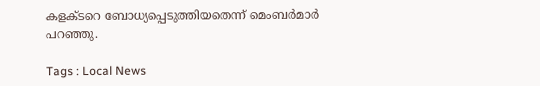കളക്ടറെ ബോധ്യപ്പെടുത്തിയതെന്ന് മെംബർമാർ പറഞ്ഞു.

Tags : Local News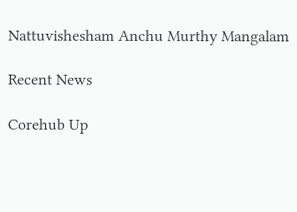Nattuvishesham Anchu Murthy Mangalam

Recent News

Corehub Up